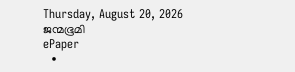Thursday, August 20, 2026
ജന്മഭൂമി
ePaper
  •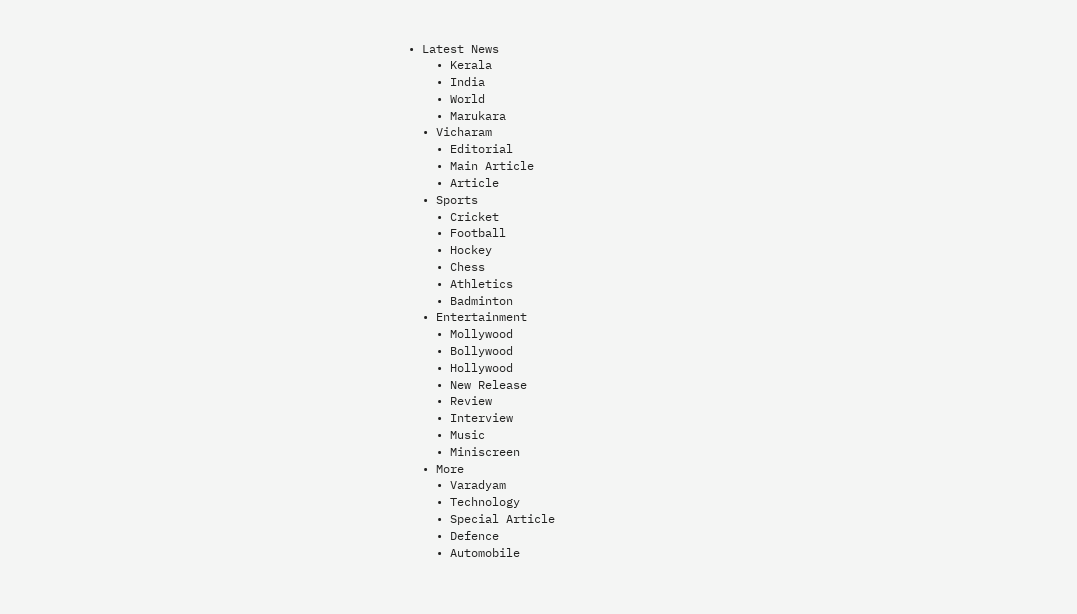• Latest News
    • Kerala
    • India
    • World
    • Marukara
  • Vicharam
    • Editorial
    • Main Article
    • Article
  • Sports
    • Cricket
    • Football
    • Hockey
    • Chess
    • Athletics
    • Badminton
  • Entertainment
    • Mollywood
    • Bollywood
    • Hollywood
    • New Release
    • Review
    • Interview
    • Music
    • Miniscreen
  • More
    • Varadyam
    • Technology
    • Special Article
    • Defence
    • Automobile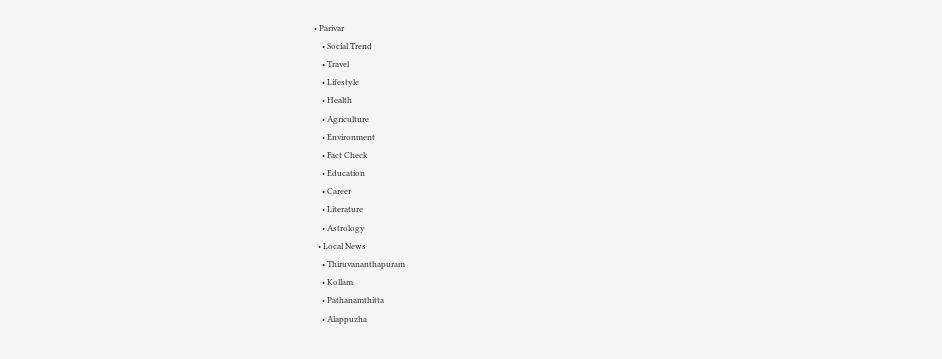• Parivar
    • Social Trend
    • Travel
    • Lifestyle
    • Health
    • Agriculture
    • Environment
    • Fact Check
    • Education
    • Career
    • Literature
    • Astrology
  • Local News
    • Thiruvananthapuram
    • Kollam
    • Pathanamthitta
    • Alappuzha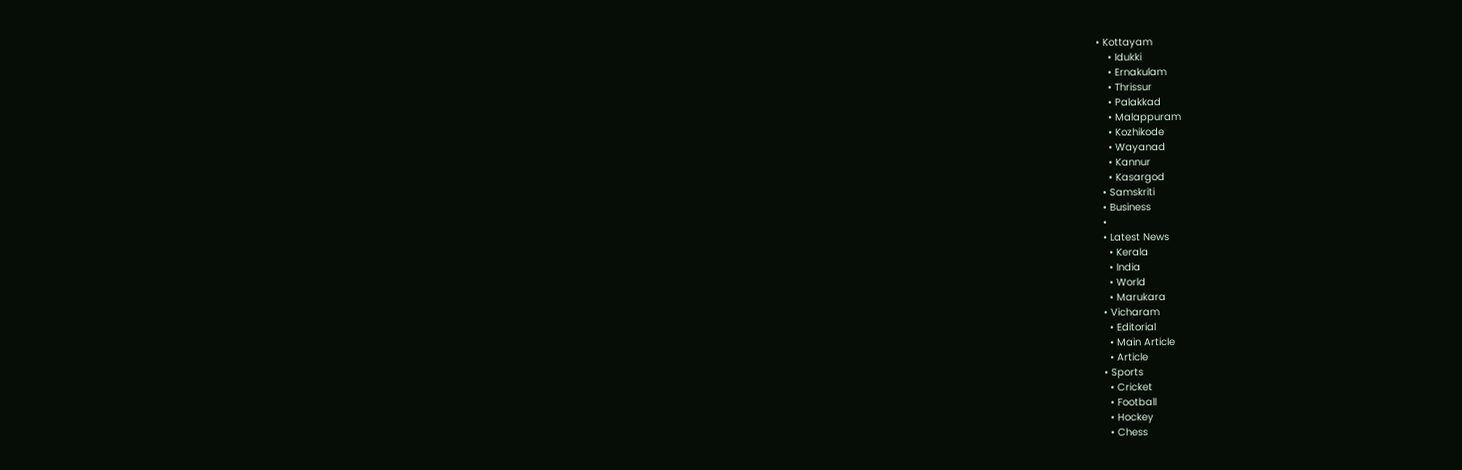• Kottayam
    • Idukki
    • Ernakulam
    • Thrissur
    • Palakkad
    • Malappuram
    • Kozhikode
    • Wayanad
    • Kannur
    • Kasargod
  • Samskriti
  • Business
  •
  • Latest News
    • Kerala
    • India
    • World
    • Marukara
  • Vicharam
    • Editorial
    • Main Article
    • Article
  • Sports
    • Cricket
    • Football
    • Hockey
    • Chess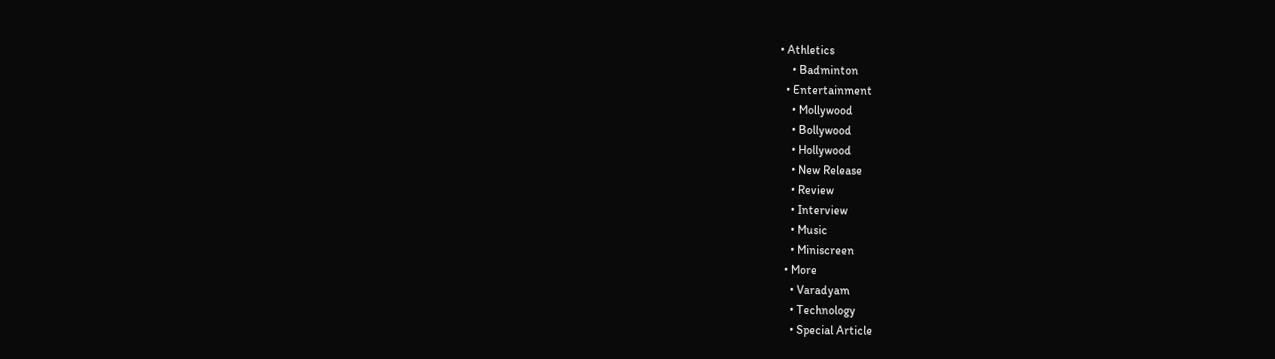• Athletics
    • Badminton
  • Entertainment
    • Mollywood
    • Bollywood
    • Hollywood
    • New Release
    • Review
    • Interview
    • Music
    • Miniscreen
  • More
    • Varadyam
    • Technology
    • Special Article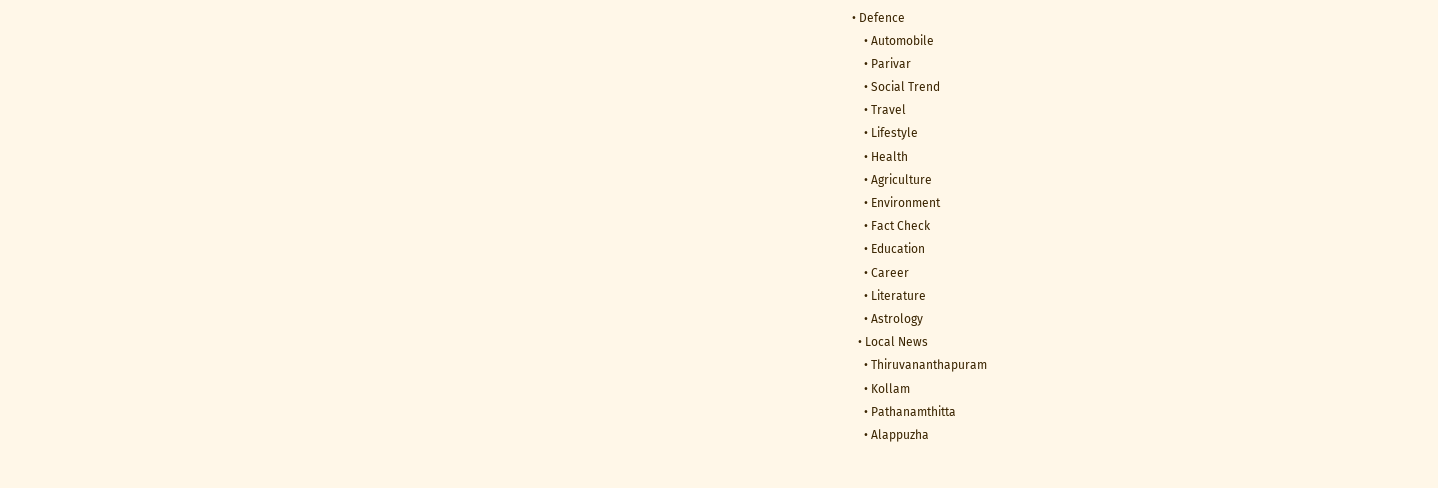• Defence
    • Automobile
    • Parivar
    • Social Trend
    • Travel
    • Lifestyle
    • Health
    • Agriculture
    • Environment
    • Fact Check
    • Education
    • Career
    • Literature
    • Astrology
  • Local News
    • Thiruvananthapuram
    • Kollam
    • Pathanamthitta
    • Alappuzha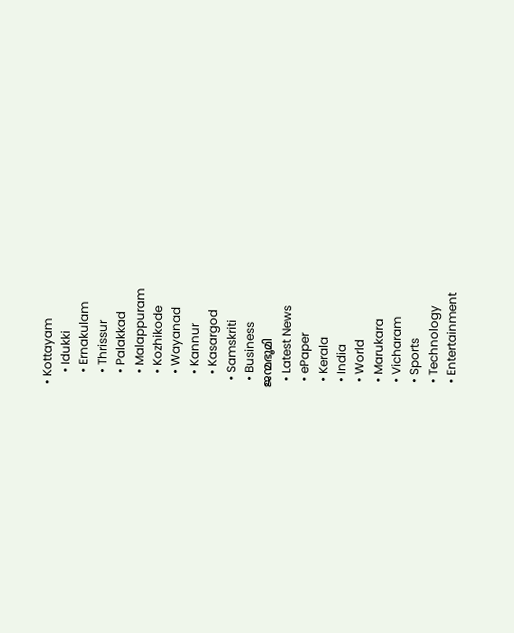• Kottayam
    • Idukki
    • Ernakulam
    • Thrissur
    • Palakkad
    • Malappuram
    • Kozhikode
    • Wayanad
    • Kannur
    • Kasargod
  • Samskriti
  • Business
ജന്മഭൂമി
  • Latest News
  • ePaper
  • Kerala
  • India
  • World
  • Marukara
  • Vicharam
  • Sports
  • Technology
  • Entertainment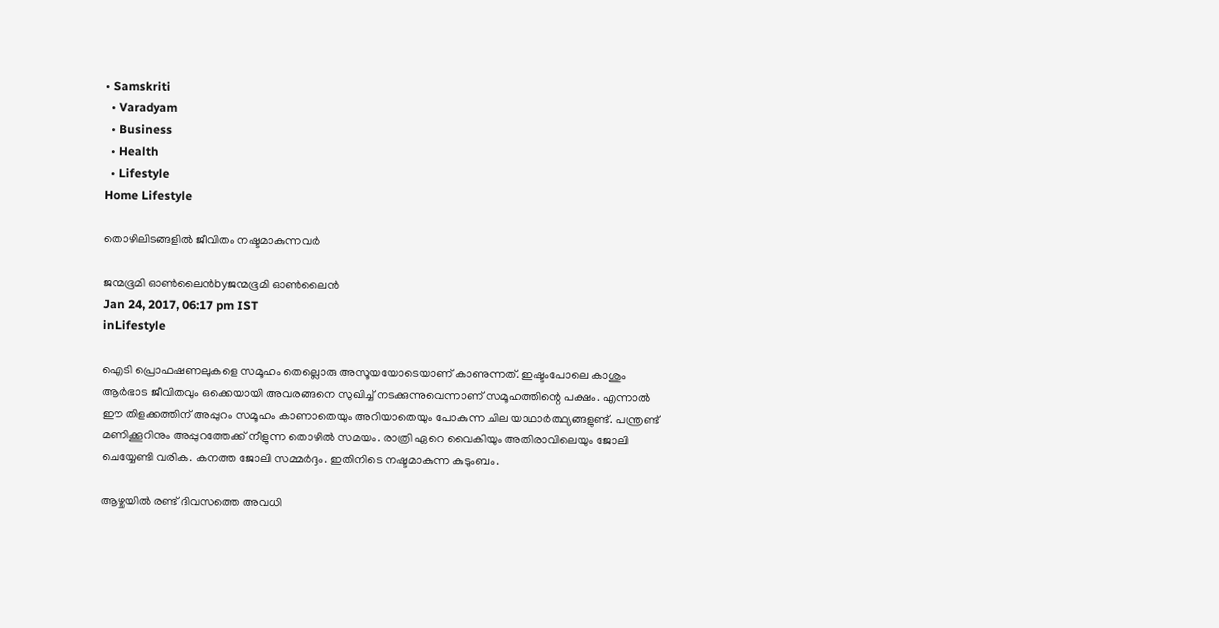• Samskriti
  • Varadyam
  • Business
  • Health
  • Lifestyle
Home Lifestyle

തൊഴിലിടങ്ങളില്‍ ജീവിതം നഷ്ടമാകുന്നവര്‍

ജന്മഭൂമി ഓണ്‍ലൈന്‍byജന്മഭൂമി ഓണ്‍ലൈന്‍
Jan 24, 2017, 06:17 pm IST
inLifestyle

ഐടി പ്രൊഫഷണലുകളെ സമൂഹം തെല്ലൊരു അസൂയയോടെയാണ് കാണുന്നത്. ഇഷ്ടംപോലെ കാശും ആര്‍ഭാട ജീവിതവും ഒക്കെയായി അവരങ്ങനെ സുഖിച്ച് നടക്കുന്നുവെന്നാണ് സമൂഹത്തിന്റെ പക്ഷം. എന്നാല്‍ ഈ തിളക്കത്തിന് അപ്പുറം സമൂഹം കാണാതെയും അറിയാതെയും പോകുന്ന ചില യാഥാര്‍ത്ഥ്യങ്ങളുണ്ട്. പന്ത്രണ്ട് മണിക്കൂറിനും അപ്പുറത്തേക്ക് നീളുന്ന തൊഴില്‍ സമയം. രാത്രി ഏറെ വൈകിയും അതിരാവിലെയും ജോലി ചെയ്യേണ്ടി വരിക. കനത്ത ജോലി സമ്മര്‍ദ്ദം. ഇതിനിടെ നഷ്ടമാകുന്ന കുടുംബം.

ആഴ്ചയില്‍ രണ്ട് ദിവസത്തെ അവധി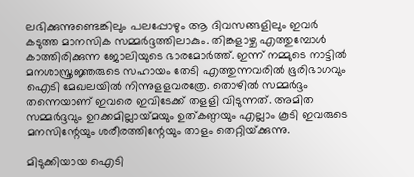ലഭിക്കുന്നുണ്ടെങ്കിലും പലപ്പോഴും ആ ദിവസങ്ങളിലും ഇവര്‍ കടുത്ത മാനസിക സമ്മര്‍ദ്ദത്തിലാകും. തിങ്കളാഴ്ച എത്തുമ്പോള്‍ കാത്തിരിക്കുന്ന ജോലിയുടെ ഭാരമോര്‍ത്ത്. ഇന്ന് നമ്മുടെ നാട്ടില്‍ മനശാസ്ത്രജ്ഞരുടെ സഹായം തേടി എത്തുന്നവരില്‍ ഭൂരിഭാഗവും ഐടി മേഖലയില്‍ നിന്നുളളവരത്രേ. തൊഴില്‍ സമ്മര്‍ദ്ദം തന്നെയാണ് ഇവരെ ഇവിടേക്ക് തളളി വിടുന്നത്. അമിത സമ്മര്‍ദ്ദവും ഉറക്കമില്ലായ്‌മയും ഉത്കണ്ഠയും എല്ലാം കൂടി ഇവരുടെ മനസിന്റേയും ശരീരത്തിന്റേയും താളം തെറ്റിയ്‌ക്കുന്നു.

മിടുക്കിയായ ഐടി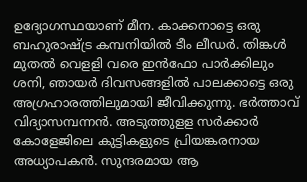ഉദ്യോഗസ്ഥയാണ് മീന. കാക്കനാട്ടെ ഒരു ബഹുരാഷ്‌ട്ര കമ്പനിയില്‍ ടീം ലീഡര്‍. തിങ്കള്‍ മുതല്‍ വെളളി വരെ ഇന്‍ഫോ പാര്‍ക്കിലും ശനി, ഞായര്‍ ദിവസങ്ങളില്‍ പാലക്കാട്ടെ ഒരു അഗ്രഹാരത്തിലുമായി ജീവിക്കുന്നു. ഭര്‍ത്താവ് വിദ്യാസമ്പന്നന്‍. അടുത്തുളള സര്‍ക്കാര്‍ കോളേജിലെ കുട്ടികളുടെ പ്രിയങ്കരനായ അധ്യാപകന്‍. സുന്ദരമായ ആ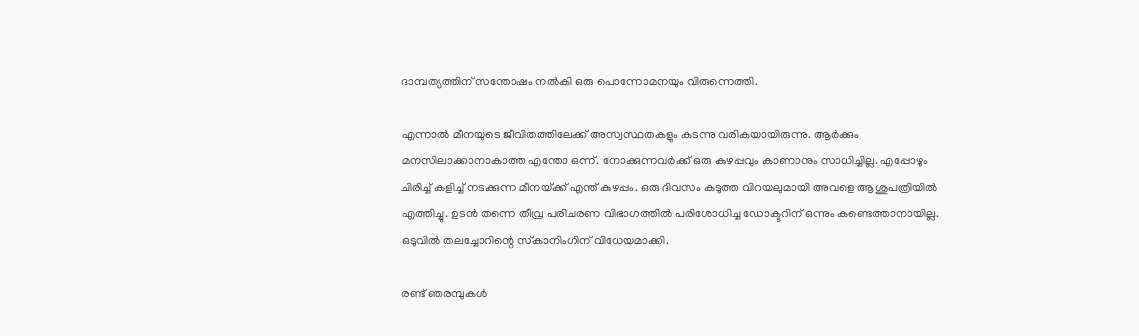ദാമ്പത്യത്തിന് സന്തോഷം നല്‍കി ഒരു പൊന്നോമനയും വിരുന്നെത്തി.

എന്നാല്‍ മീനയുടെ ജീവിതത്തിലേക്ക് അസ്വസ്ഥതകളും കടന്നു വരികയായിരുന്നു. ആര്‍ക്കും മനസിലാക്കാനാകാത്ത എന്തോ ഒന്ന്. നോക്കുന്നവര്‍ക്ക് ഒരു കുഴപ്പവും കാണാനും സാധിച്ചില്ല. എപ്പോഴും ചിരിച്ച് കളിച്ച് നടക്കുന്ന മീനയ്‌ക്ക് എന്ത് കുഴപ്പം. ഒരു ദിവസം കടുത്ത വിറയലുമായി അവളെ ആശുപത്രിയില്‍ എത്തിച്ചു. ഉടന്‍ തന്നെ തീവ്ര പരിചരണ വിഭാഗത്തില്‍ പരിശോധിച്ച ഡോക്ടറിന് ഒന്നും കണ്ടെത്താനായില്ല. ഒടുവില്‍ തലച്ചോറിന്റെ സ്‌കാനിംഗിന് വിധേയമാക്കി.

രണ്ട് ഞരമ്പുകള്‍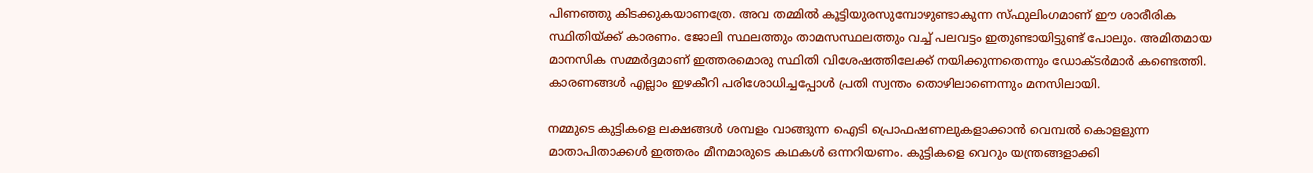പിണഞ്ഞു കിടക്കുകയാണത്രേ. അവ തമ്മില്‍ കൂട്ടിയുരസുമ്പോഴുണ്ടാകുന്ന സ്ഫുലിംഗമാണ് ഈ ശാരീരിക സ്ഥിതിയ്‌ക്ക് കാരണം. ജോലി സ്ഥലത്തും താമസസ്ഥലത്തും വച്ച് പലവട്ടം ഇതുണ്ടായിട്ടുണ്ട് പോലും. അമിതമായ മാനസിക സമ്മര്‍ദ്ദമാണ് ഇത്തരമൊരു സ്ഥിതി വിശേഷത്തിലേക്ക് നയിക്കുന്നതെന്നും ഡോക്ടര്‍മാര്‍ കണ്ടെത്തി. കാരണങ്ങള്‍ എല്ലാം ഇഴകീറി പരിശോധിച്ചപ്പോള്‍ പ്രതി സ്വന്തം തൊഴിലാണെന്നും മനസിലായി.

നമ്മുടെ കുട്ടികളെ ലക്ഷങ്ങള്‍ ശമ്പളം വാങ്ങുന്ന ഐടി പ്രൊഫഷണലുകളാക്കാന്‍ വെമ്പല്‍ കൊളളുന്ന മാതാപിതാക്കള്‍ ഇത്തരം മീനമാരുടെ കഥകള്‍ ഒന്നറിയണം. കുട്ടികളെ വെറും യന്ത്രങ്ങളാക്കി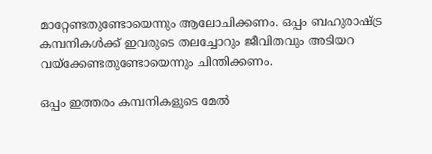മാറ്റേണ്ടതുണ്ടോയെന്നും ആലോചിക്കണം. ഒപ്പം ബഹുരാഷ്‌ട്ര കമ്പനികള്‍ക്ക് ഇവരുടെ തലച്ചോറും ജീവിതവും അടിയറ വയ്‌ക്കേണ്ടതുണ്ടോയെന്നും ചിന്തിക്കണം.

ഒപ്പം ഇത്തരം കമ്പനികളുടെ മേല്‍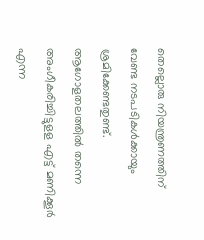തെല്ലൊരു നിയന്ത്രണത്തിന് വേണ്ട നടപടികള്‍ക്കായും ശ്രമിക്കേണ്ടതുണ്ട്. ആഗോളതലത്തില്‍ തന്നെ അംഗീകരിച്ചിട്ടുളള എട്ട് മണിക്കൂര്‍ എന്ന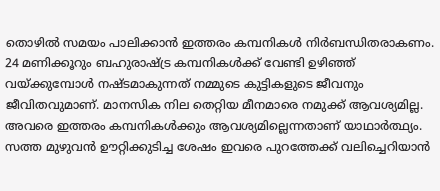തൊഴില്‍ സമയം പാലിക്കാന്‍ ഇത്തരം കമ്പനികള്‍ നിര്‍ബന്ധിതരാകണം. 24 മണിക്കൂറും ബഹുരാഷ്‌ട്ര കമ്പനികള്‍ക്ക് വേണ്ടി ഉഴിഞ്ഞ് വയ്‌ക്കുമ്പോള്‍ നഷ്ടമാകുന്നത് നമ്മുടെ കുട്ടികളുടെ ജീവനും ജീവിതവുമാണ്. മാനസിക നില തെറ്റിയ മീനമാരെ നമുക്ക് ആവശ്യമില്ല. അവരെ ഇത്തരം കമ്പനികള്‍ക്കും ആവശ്യമില്ലെന്നതാണ് യാഥാര്‍ത്ഥ്യം. സത്ത മുഴുവന്‍ ഊറ്റിക്കുടിച്ച ശേഷം ഇവരെ പുറത്തേക്ക് വലിച്ചെറിയാന്‍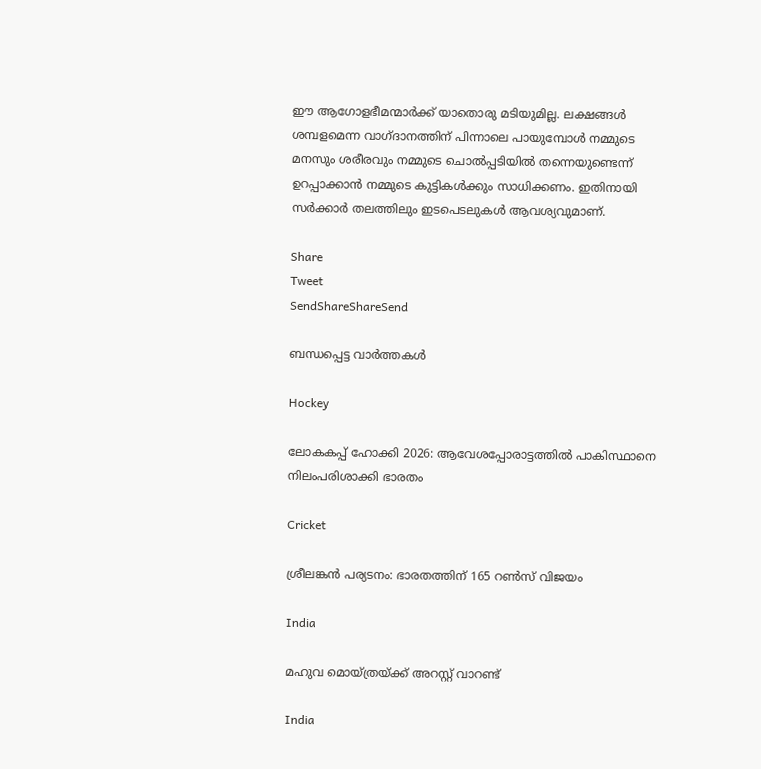ഈ ആഗോളഭീമന്മാര്‍ക്ക് യാതൊരു മടിയുമില്ല. ലക്ഷങ്ങള്‍ ശമ്പളമെന്ന വാഗ്ദാനത്തിന് പിന്നാലെ പായുമ്പോള്‍ നമ്മുടെ മനസും ശരീരവും നമ്മുടെ ചൊല്‍പ്പടിയില്‍ തന്നെയുണ്ടെന്ന് ഉറപ്പാക്കാന്‍ നമ്മുടെ കുട്ടികള്‍ക്കും സാധിക്കണം. ഇതിനായി സര്‍ക്കാര്‍ തലത്തിലും ഇടപെടലുകള്‍ ആവശ്യവുമാണ്.

Share
Tweet
SendShareShareSend

ബന്ധപ്പെട്ട വാര്‍ത്തകള്‍

Hockey

ലോകകപ്പ് ഹോക്കി 2026: ആവേശപ്പോരാട്ടത്തില്‍ പാകിസ്ഥാനെ നിലംപരിശാക്കി ഭാരതം

Cricket

ശ്രീലങ്കന്‍ പര്യടനം: ഭാരതത്തിന് 165 റണ്‍സ് വിജയം

India

മഹുവ മൊയ്ത്രയ്‌ക്ക് അറസ്റ്റ് വാറണ്ട്

India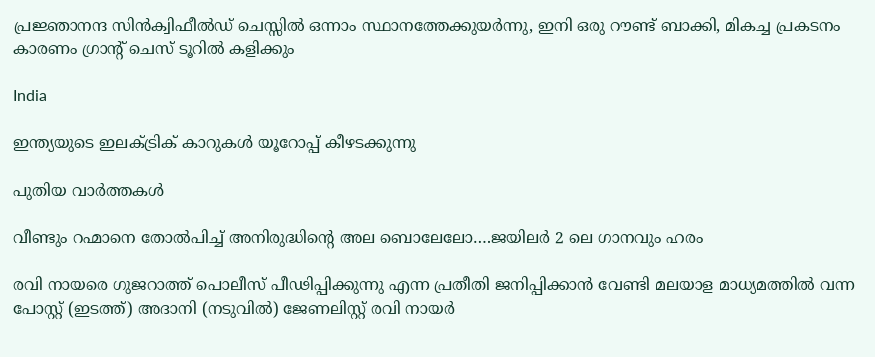പ്രജ്ഞാനന്ദ സിന്‍ക്വിഫീല്‍ഡ് ചെസ്സില്‍ ഒന്നാം സ്ഥാനത്തേക്കുയര്‍ന്നു, ഇനി ഒരു റൗണ്ട് ബാക്കി, മികച്ച പ്രകടനം കാരണം ഗ്രാന്‍റ് ചെസ് ടൂറില്‍ കളിക്കും

India

ഇന്ത്യയുടെ ഇലക്ട്രിക് കാറുകള്‍ യൂറോപ്പ് കീഴടക്കുന്നു

പുതിയ വാര്‍ത്തകള്‍

വീണ്ടും റഹ്മാനെ തോല്‍പിച്ച് അനിരുദ്ധിന്റെ അല ബൊലേലോ….ജയിലര്‍ 2 ലെ ഗാനവും ഹരം

രവി നായരെ ഗുജറാത്ത് പൊലീസ് പീഢിപ്പിക്കുന്നു എന്ന പ്രതീതി ജനിപ്പിക്കാന്‍ വേണ്ടി മലയാള മാധ്യമത്തില്‍ വന്ന പോസ്റ്റ് (ഇടത്ത്) അദാനി (നടുവില്‍) ജേണലിസ്റ്റ് രവി നായര്‍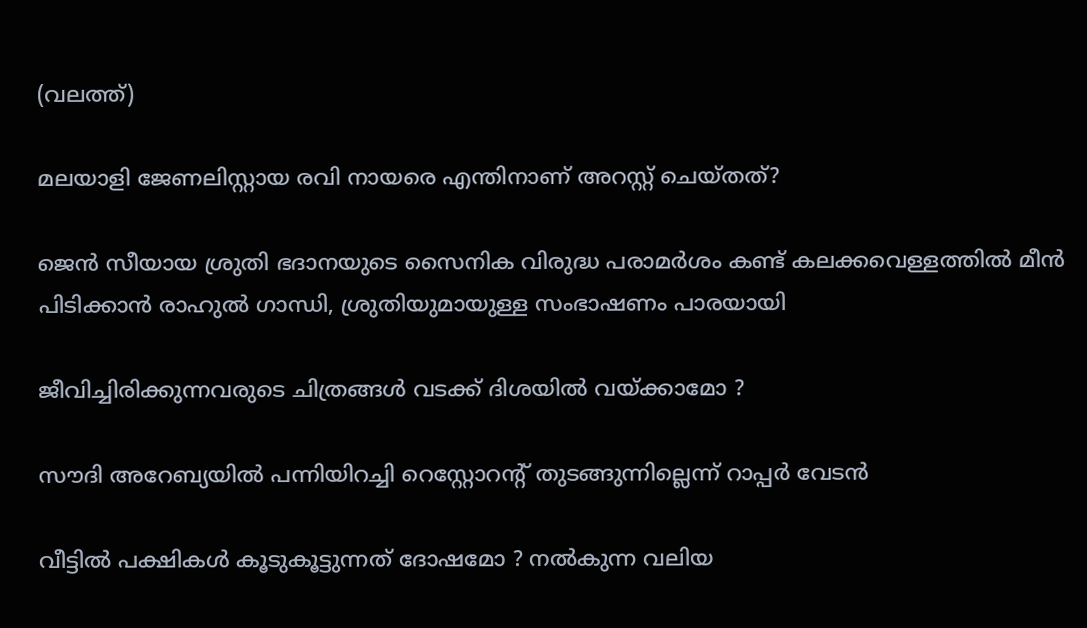(വലത്ത്)

മലയാളി ജേണലിസ്റ്റായ രവി നായരെ എന്തിനാണ് അറസ്റ്റ് ചെയ്തത്?

ജെന്‍ സീയായ ശ്രുതി ഭദാനയുടെ സൈനിക വിരുദ്ധ പരാമർശം കണ്ട് കലക്കവെള്ളത്തില്‍ മീന്‍ പിടിക്കാന്‍ രാഹുല്‍ ഗാന്ധി, ശ്രുതിയുമായുള്ള സംഭാഷണം പാരയായി

ജീവിച്ചിരിക്കുന്നവരുടെ ചിത്രങ്ങൾ വടക്ക് ദിശയിൽ വയ്‌ക്കാമോ ?

സൗദി അറേബ്യയില്‍ പന്നിയിറച്ചി റെസ്റ്റോറന്റ് തുടങ്ങുന്നില്ലെന്ന് റാപ്പര്‍ വേടന്‍

വീട്ടിൽ പക്ഷികൾ കൂടുകൂട്ടുന്നത് ദോഷമോ ? നൽകുന്ന വലിയ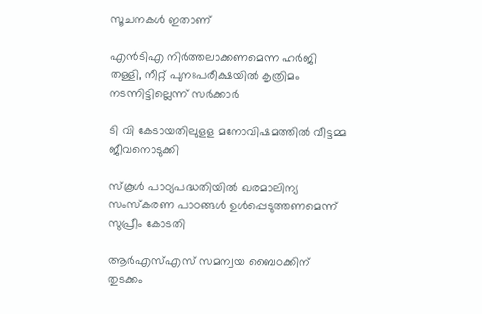സൂചനകൾ ഇതാണ്

എന്‍ടിഎ നിര്‍ത്തലാക്കണമെന്ന ഹര്‍ജി തള്ളി, നീറ്റ് പുനഃപരീക്ഷയില്‍ കൃത്രിമം നടന്നിട്ടില്ലെന്ന് സര്‍ക്കാര്‍

ടി വി കേടായതിലുളള മനോവിഷമത്തില്‍ വീട്ടമ്മ ജീവനൊടുക്കി

സ്‌കൂള്‍ പാഠ്യപദ്ധതിയില്‍ ഖരമാലിന്യ സംസ്‌കരണ പാഠങ്ങള്‍ ഉള്‍പ്പെടുത്തണമെന്ന് സുപ്രീം കോടതി

ആർഎസ്‌എസ് സമന്വയ ബൈഠക്കിന് തുടക്കം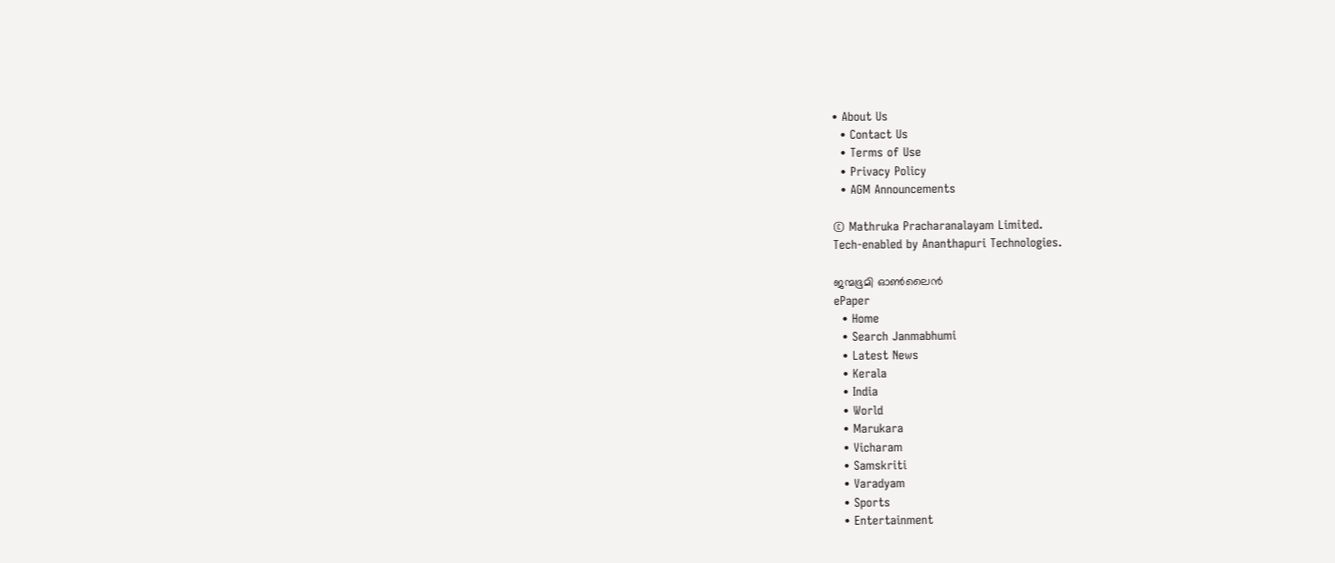• About Us
  • Contact Us
  • Terms of Use
  • Privacy Policy
  • AGM Announcements

© Mathruka Pracharanalayam Limited.
Tech-enabled by Ananthapuri Technologies.

ജന്മഭൂമി ഓണ്‍ലൈന്‍
ePaper
  • Home
  • Search Janmabhumi
  • Latest News
  • Kerala
  • India
  • World
  • Marukara
  • Vicharam
  • Samskriti
  • Varadyam
  • Sports
  • Entertainment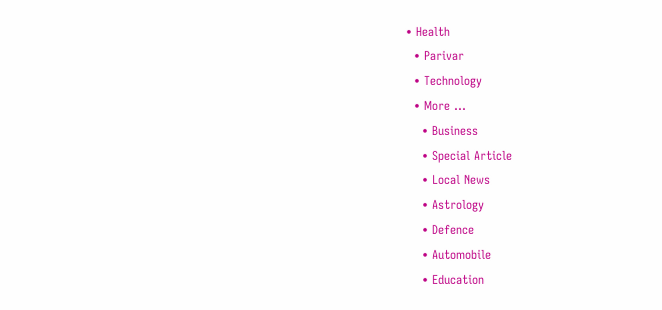• Health
  • Parivar
  • Technology
  • More …
    • Business
    • Special Article
    • Local News
    • Astrology
    • Defence
    • Automobile
    • Education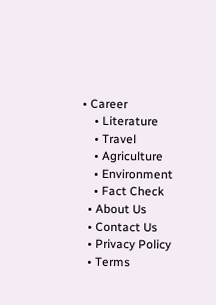• Career
    • Literature
    • Travel
    • Agriculture
    • Environment
    • Fact Check
  • About Us
  • Contact Us
  • Privacy Policy
  • Terms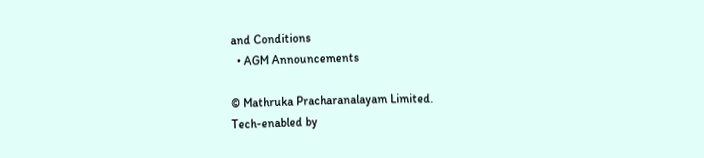and Conditions
  • AGM Announcements

© Mathruka Pracharanalayam Limited.
Tech-enabled by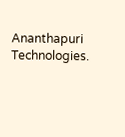Ananthapuri Technologies.